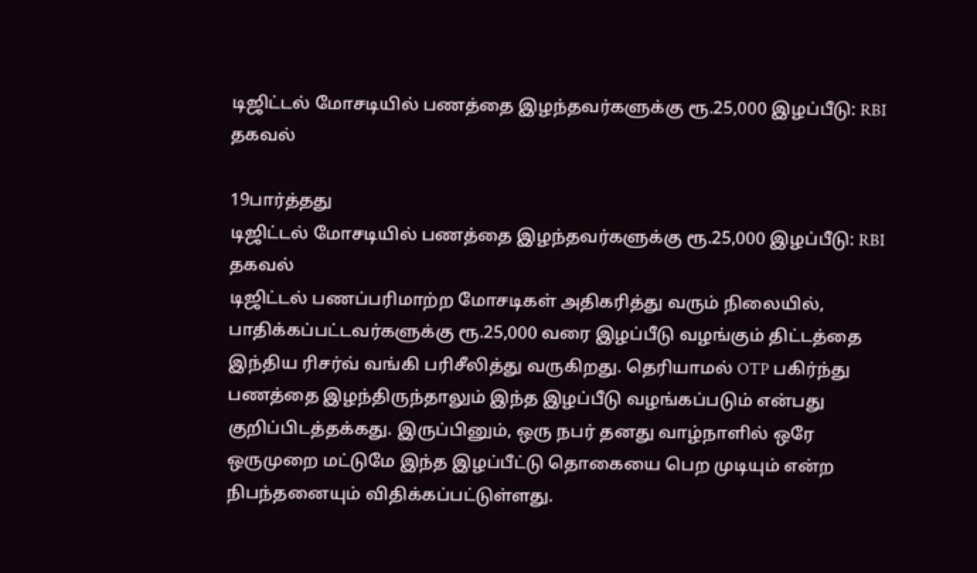டிஜிட்டல் மோசடியில் பணத்தை இழந்தவர்களுக்கு ரூ.25,000 இழப்பீடு: RBI தகவல்

19பார்த்தது
டிஜிட்டல் மோசடியில் பணத்தை இழந்தவர்களுக்கு ரூ.25,000 இழப்பீடு: RBI தகவல்
டிஜிட்டல் பணப்பரிமாற்ற மோசடிகள் அதிகரித்து வரும் நிலையில், பாதிக்கப்பட்டவர்களுக்கு ரூ.25,000 வரை இழப்பீடு வழங்கும் திட்டத்தை இந்திய ரிசர்வ் வங்கி பரிசீலித்து வருகிறது. தெரியாமல் OTP பகிர்ந்து பணத்தை இழந்திருந்தாலும் இந்த இழப்பீடு வழங்கப்படும் என்பது குறிப்பிடத்தக்கது. இருப்பினும், ஒரு நபர் தனது வாழ்நாளில் ஒரே ஒருமுறை மட்டுமே இந்த இழப்பீட்டு தொகையை பெற முடியும் என்ற நிபந்தனையும் விதிக்கப்பட்டுள்ளது.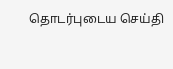தொடர்புடைய செய்தி